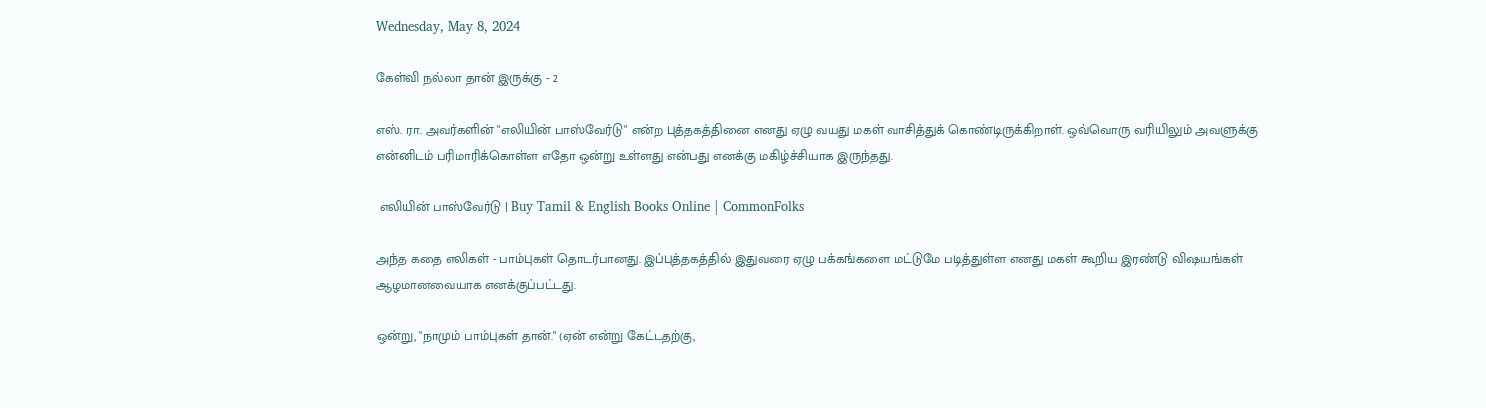Wednesday, May 8, 2024

கேள்வி நல்லா தான் இருக்கு - 2

எஸ். ரா. அவர்களின் "எலியின் பாஸ்வேர்டு" என்ற புத்தகத்தினை எனது ஏழு வயது மகள் வாசித்துக் கொண்டிருக்கிறாள். ஒவ்வொரு வரியிலும் அவளுக்கு என்னிடம் பரிமாரிக்கொள்ள எதோ ஒன்று உள்ளது என்பது எனக்கு மகிழ்ச்சியாக இருந்தது.

 எலியின் பாஸ்வேர்டு | Buy Tamil & English Books Online | CommonFolks

அந்த கதை எலிகள் - பாம்புகள் தொடர்பானது. இப்புத்தகத்தில் இதுவரை ஏழு பக்கங்களை மட்டுமே படித்துள்ள எனது மகள் கூறிய இரண்டு விஷயங்கள் ஆழமானவையாக எனக்குப்பட்டது.

ஒன்று, "நாமும் பாம்புகள் தான்." (ஏன் என்று கேட்டதற்கு,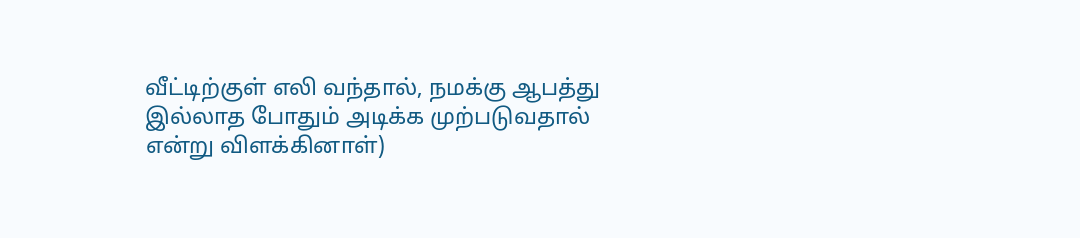வீட்டிற்குள் எலி வந்தால், நமக்கு ஆபத்து இல்லாத போதும் அடிக்க முற்படுவதால் என்று விளக்கினாள்)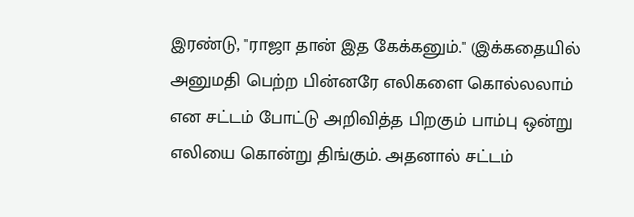இரண்டு, "ராஜா தான் இத கேக்கனும்." (இக்கதையில் அனுமதி பெற்ற பின்னரே எலிகளை கொல்லலாம் என சட்டம் போட்டு அறிவித்த பிறகும் பாம்பு ஒன்று எலியை கொன்று திங்கும். அதனால் சட்டம்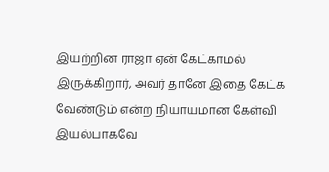இயற்றின ராஜா ஏன் கேட்காமல் இருக்கிறார், அவர் தானே இதை கேட்க வேண்டும் என்ற நியாயமான கேள்வி இயல்பாகவே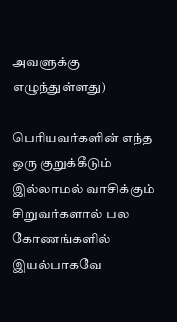அவளுக்கு எழுந்துள்ளது)

பெரியவர்களின் எந்த ஒரு குறுக்கீடும் இல்லாமல் வாசிக்கும் சிறுவர்களால் பல கோணங்களில் இயல்பாகவே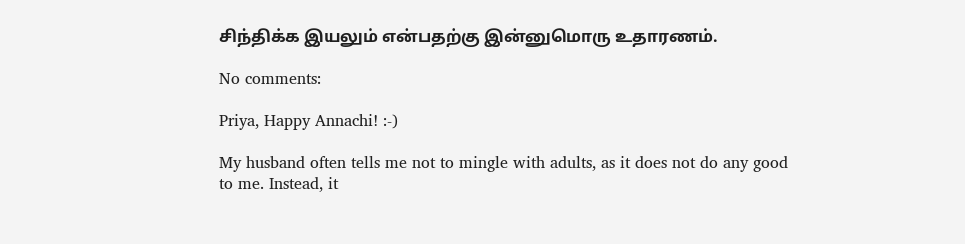சிந்திக்க இயலும் என்பதற்கு இன்னுமொரு உதாரணம்.

No comments:

Priya, Happy Annachi! :-)

My husband often tells me not to mingle with adults, as it does not do any good to me. Instead, it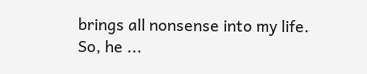brings all nonsense into my life. So, he ...